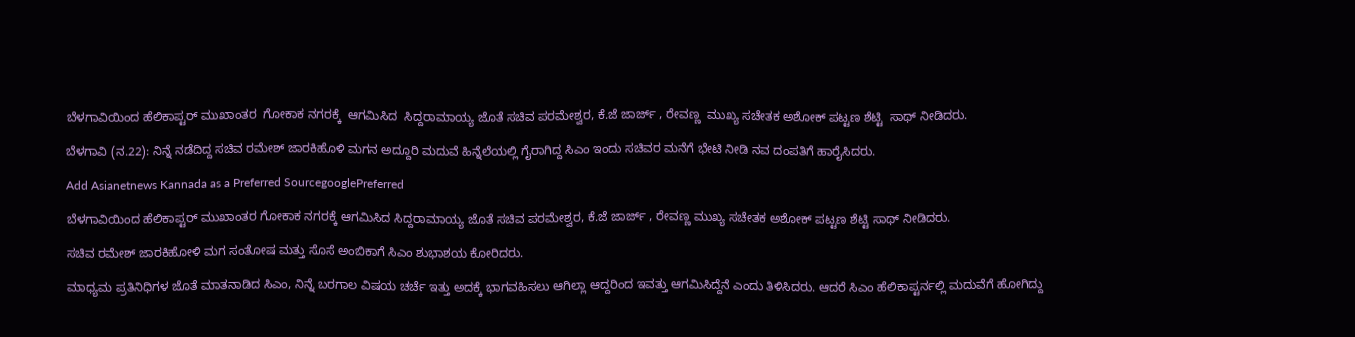ಬೆಳಗಾವಿಯಿಂದ ಹೆಲಿಕಾಪ್ಟರ್ ಮುಖಾಂತರ  ಗೋಕಾಕ ನಗರಕ್ಕೆ  ಆಗಮಿಸಿದ  ಸಿದ್ದರಾಮಾಯ್ಯ ಜೊತೆ ಸಚಿವ ಪರಮೇಶ್ವರ, ಕೆ.ಜೆ ಜಾರ್ಜ್ , ರೇವಣ್ಣ  ಮುಖ್ಯ ಸಚೇತಕ ಅಶೋಕ್ ಪಟ್ಟಣ ಶೆಟ್ಟಿ  ಸಾಥ್ ನೀಡಿದರು.

ಬೆಳಗಾವಿ (ನ.22): ನಿನ್ನೆ ನಡೆದಿದ್ದ ಸಚಿವ ರಮೇಶ್ ಜಾರಕಿಹೊಳಿ ಮಗನ ಅದ್ದೂರಿ ಮದುವೆ ಹಿನ್ನೆಲೆಯಲ್ಲಿ ಗೈರಾಗಿದ್ದ ಸಿಎಂ ಇಂದು ಸಚಿವರ ಮನೆಗೆ ಭೇಟಿ ನೀಡಿ ನವ ದಂಪತಿಗೆ ಹಾರೈಸಿದರು.

Add Asianetnews Kannada as a Preferred SourcegooglePreferred

ಬೆಳಗಾವಿಯಿಂದ ಹೆಲಿಕಾಪ್ಟರ್ ಮುಖಾಂತರ ಗೋಕಾಕ ನಗರಕ್ಕೆ ಆಗಮಿಸಿದ ಸಿದ್ದರಾಮಾಯ್ಯ ಜೊತೆ ಸಚಿವ ಪರಮೇಶ್ವರ, ಕೆ.ಜೆ ಜಾರ್ಜ್ , ರೇವಣ್ಣ ಮುಖ್ಯ ಸಚೇತಕ ಅಶೋಕ್ ಪಟ್ಟಣ ಶೆಟ್ಟಿ ಸಾಥ್ ನೀಡಿದರು.

ಸಚಿವ ರಮೇಶ್ ಜಾರಕಿಹೋಳಿ ಮಗ ಸಂತೋಷ ಮತ್ತು ಸೊಸೆ ಅಂಬಿಕಾಗೆ ಸಿಎಂ ಶುಭಾಶಯ ಕೋರಿದರು.

ಮಾಧ್ಯಮ ಪ್ರತಿನಿಧಿಗಳ ಜೊತೆ ಮಾತನಾಡಿದ ಸಿಎಂ, ನಿನ್ನೆ ಬರಗಾಲ ವಿಷಯ ಚರ್ಚೆ ಇತ್ತು ಅದಕ್ಕೆ ಭಾಗವಹಿಸಲು ಆಗಿಲ್ಲಾ ಆದ್ದರಿಂದ ಇವತ್ತು ಆಗಮಿಸಿದ್ದೆನೆ ಎಂದು ತಿಳಿಸಿದರು. ಆದರೆ ಸಿಎಂ ಹೆಲಿಕಾಪ್ಟರ್ನಲ್ಲಿ ಮದುವೆಗೆ ಹೋಗಿದ್ದು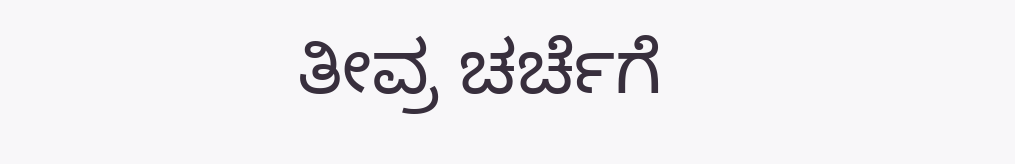ತೀವ್ರ ಚರ್ಚೆಗೆ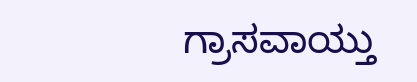ಗ್ರಾಸವಾಯ್ತು